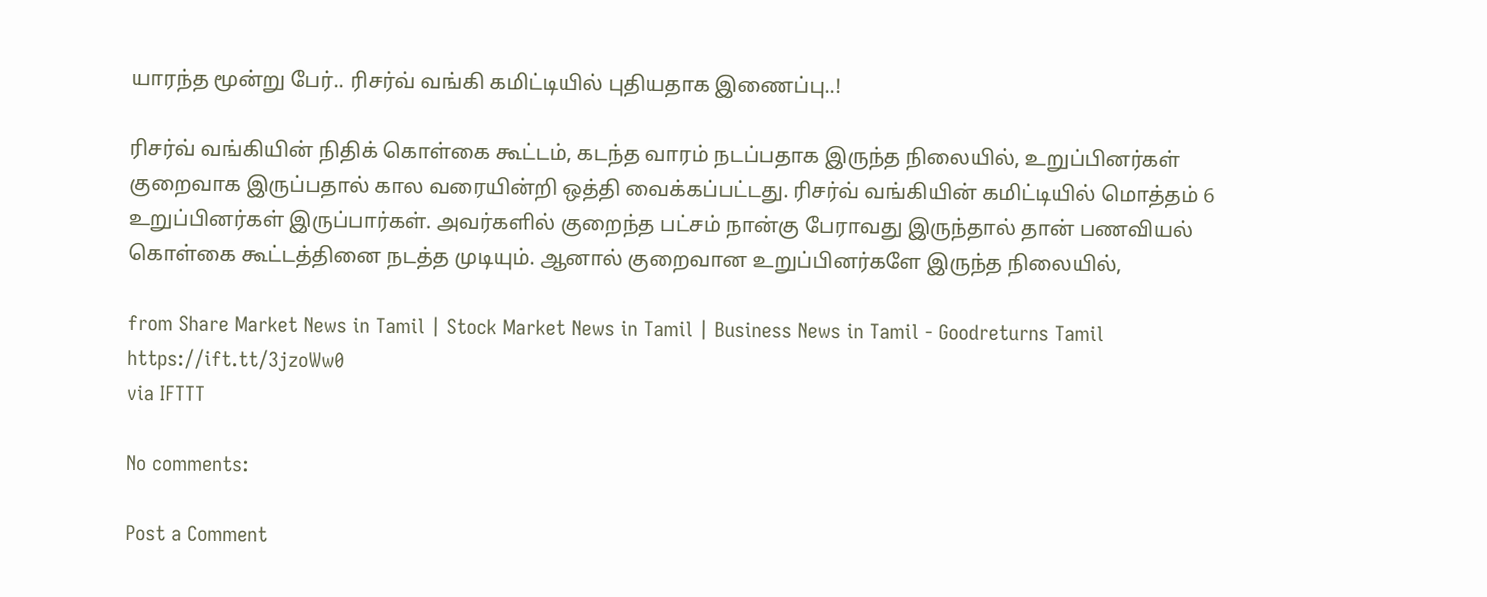யாரந்த மூன்று பேர்.. ரிசர்வ் வங்கி கமிட்டியில் புதியதாக இணைப்பு..!

ரிசர்வ் வங்கியின் நிதிக் கொள்கை கூட்டம், கடந்த வாரம் நடப்பதாக இருந்த நிலையில், உறுப்பினர்கள் குறைவாக இருப்பதால் கால வரையின்றி ஒத்தி வைக்கப்பட்டது. ரிசர்வ் வங்கியின் கமிட்டியில் மொத்தம் 6 உறுப்பினர்கள் இருப்பார்கள். அவர்களில் குறைந்த பட்சம் நான்கு பேராவது இருந்தால் தான் பணவியல் கொள்கை கூட்டத்தினை நடத்த முடியும். ஆனால் குறைவான உறுப்பினர்களே இருந்த நிலையில்,

from Share Market News in Tamil | Stock Market News in Tamil | Business News in Tamil - Goodreturns Tamil https://ift.tt/3jzoWw0
via IFTTT

No comments:

Post a Comment